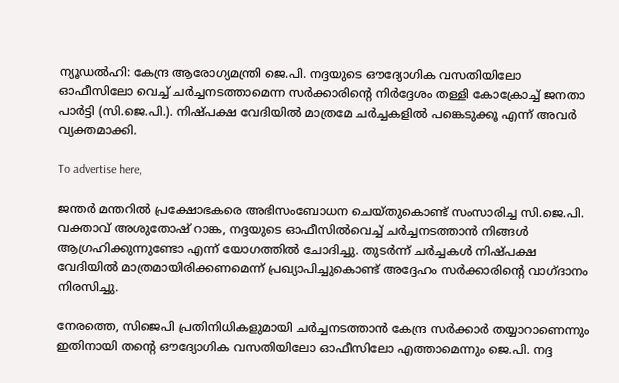ന്യൂഡൽഹി: കേന്ദ്ര ആരോഗ്യമന്ത്രി ജെ.പി. നദ്ദയുടെ ഔദ്യോഗിക വസതിയിലോ ഓഫീസിലോ വെച്ച് ചർച്ചനടത്താമെന്ന സർക്കാരിന്റെ നിർദ്ദേശം തള്ളി കോക്രോച്ച് ജനതാ പാർട്ടി (സി.ജെ.പി.). നിഷ്പക്ഷ വേദിയിൽ മാത്രമേ ചർച്ചകളിൽ പങ്കെടുക്കൂ എന്ന് അവർ വ്യക്തമാക്കി.

To advertise here,

ജന്തർ മന്തറിൽ പ്രക്ഷോഭകരെ അഭിസംബോധന ചെയ്തുകൊണ്ട് സംസാരിച്ച സി.ജെ.പി. വക്താവ് അശുതോഷ് റാങ്ക, നദ്ദയുടെ ഓഫീസിൽവെച്ച് ചർച്ചനടത്താൻ നിങ്ങൾ ആഗ്രഹിക്കുന്നുണ്ടോ എന്ന് യോഗത്തിൽ ചോദിച്ചു. തുടർന്ന് ചർച്ചകൾ നിഷ്പക്ഷ വേദിയിൽ മാത്രമായിരിക്കണമെന്ന് പ്രഖ്യാപിച്ചുകൊണ്ട് അദ്ദേഹം സർക്കാരിന്റെ വാഗ്ദാനം നിരസിച്ചു.

നേരത്തെ, സിജെപി പ്രതിനിധികളുമായി ചർച്ചനടത്താൻ കേന്ദ്ര സർക്കാർ തയ്യാറാണെന്നും ഇതിനായി തന്റെ ഔദ്യോഗിക വസതിയിലോ ഓഫീസിലോ എത്താമെന്നും ജെ.പി. നദ്ദ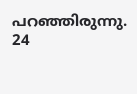പറ‍ഞ്ഞിരുന്നു. 24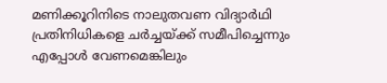മണിക്കൂറിനിടെ നാലുതവണ വിദ്യാർഥി പ്രതിനിധികളെ ചർച്ചയ്ക്ക് സമീപിച്ചെന്നും എപ്പോൾ വേണമെങ്കിലും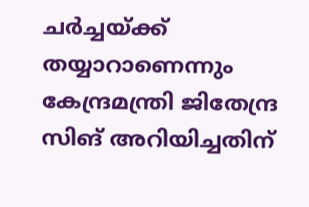ചർച്ചയ്ക്ക് തയ്യാറാണെന്നും കേന്ദ്രമന്ത്രി ജിതേന്ദ്ര സിങ് അറിയിച്ചതിന്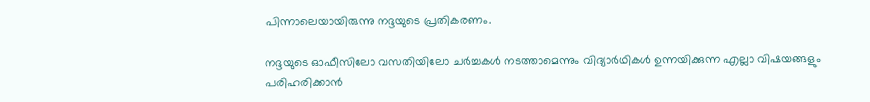പിന്നാലെയായിരുന്നു നദ്ദയുടെ പ്രതികരണം.

നദ്ദയുടെ ഓഫീസിലോ വസതിയിലോ ചർച്ചകൾ നടത്താമെന്നും വിദ്യാർഥികൾ ഉന്നയിക്കുന്ന എല്ലാ വിഷയങ്ങളും പരിഹരിക്കാൻ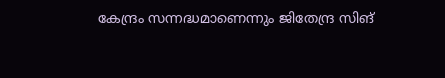കേന്ദ്രം സന്നദ്ധമാണെന്നും ജിതേന്ദ്ര സിങ്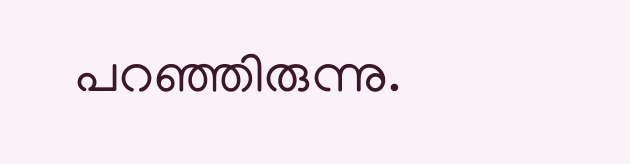പറഞ്ഞിരുന്നു.